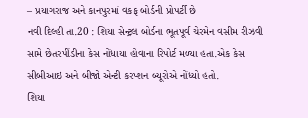– પ્રયાગરાજ અને કાનપુરમાં વકફ બોર્ડની પ્રોપર્ટી છે
નવી દિલ્હી તા.20 : શિયા સેન્ટ્રલ બોર્ડના ભૂતપૂર્વ ચેરમેન વસીમ રીઝવી સામે છેતરપીંડીના કેસ નોંધાયા હોવાના રિપોર્ટ મળ્યા હતા.એક કેસ સીબીઆઇ અને બીજો એન્ટી કરપ્શન બ્યૂરોએ નોંધ્યો હતો.
શિયા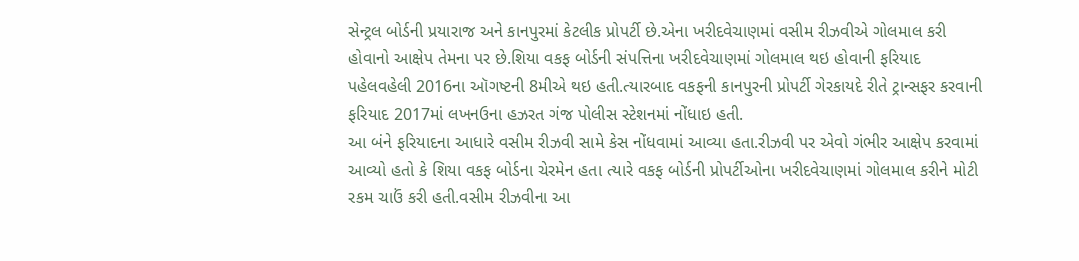સેન્ટ્રલ બોર્ડની પ્રયારાજ અને કાનપુરમાં કેટલીક પ્રોપર્ટી છે.એના ખરીદવેચાણમાં વસીમ રીઝવીએ ગોલમાલ કરી હોવાનો આક્ષેપ તેમના પર છે.શિયા વકફ બોર્ડની સંપત્તિના ખરીદવેચાણમાં ગોલમાલ થઇ હોવાની ફરિયાદ પહેલવહેલી 2016ના ઑગષ્ટની 8મીએ થઇ હતી.ત્યારબાદ વકફની કાનપુરની પ્રોપર્ટી ગેરકાયદે રીતે ટ્રાન્સફર કરવાની ફરિયાદ 2017માં લખનઉના હઝરત ગંજ પોલીસ સ્ટેશનમાં નોંધાઇ હતી.
આ બંને ફરિયાદના આધારે વસીમ રીઝવી સામે કેસ નોંધવામાં આવ્યા હતા.રીઝવી પર એવો ગંભીર આક્ષેપ કરવામાં આવ્યો હતો કે શિયા વકફ બોર્ડના ચેરમેન હતા ત્યારે વકફ બોર્ડની પ્રોપર્ટીઓના ખરીદવેચાણમાં ગોલમાલ કરીને મોટી રકમ ચાઉં કરી હતી.વસીમ રીઝવીના આ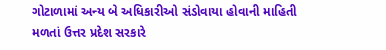ગોટાળામાં અન્ય બે અધિકારીઓ સંડોવાયા હોવાની માહિતી મળતાં ઉત્તર પ્રદેશ સરકારે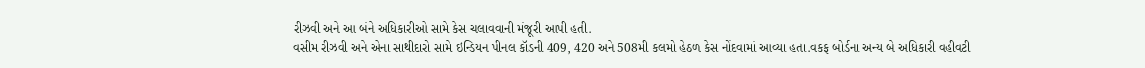રીઝવી અને આ બંને અધિકારીઓ સામે કેસ ચલાવવાની મંજૂરી આપી હતી.
વસીમ રીઝવી અને એના સાથીદારો સામે ઇન્ડિયન પીનલ કૉડની 409, 420 અને 508મી કલમો હેઠળ કેસ નોંદવામાં આવ્યા હતા.વકફ બોર્ડના અન્ય બે અધિકારી વહીવટી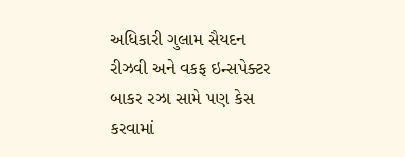અધિકારી ગુલામ સૈયદન રીઝવી અને વકફ ઇન્સપેક્ટર બાકર રઝા સામે પણ કેસ કરવામાં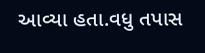આવ્યા હતા.વધુ તપાસ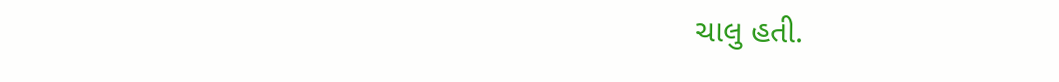ચાલુ હતી.